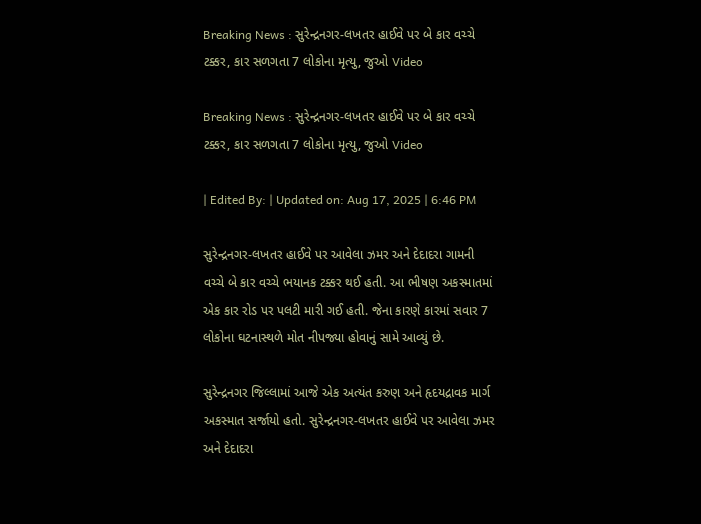Breaking News : સુરેન્દ્રનગર-લખતર હાઈવે પર બે કાર વચ્ચે ટક્કર, કાર સળગતા 7 લોકોના મૃત્યુ, જુઓ Video

Breaking News : સુરેન્દ્રનગર-લખતર હાઈવે પર બે કાર વચ્ચે ટક્કર, કાર સળગતા 7 લોકોના મૃત્યુ, જુઓ Video

| Edited By: | Updated on: Aug 17, 2025 | 6:46 PM

સુરેન્દ્રનગર-લખતર હાઈવે પર આવેલા ઝમર અને દેદાદરા ગામની વચ્ચે બે કાર વચ્ચે ભયાનક ટક્કર થઈ હતી. આ ભીષણ અકસ્માતમાં એક કાર રોડ પર પલટી મારી ગઈ હતી. જેના કારણે કારમાં સવાર 7  લોકોના ઘટનાસ્થળે મોત નીપજ્યા હોવાનું સામે આવ્યું છે.

સુરેન્દ્રનગર જિલ્લામાં આજે એક અત્યંત કરુણ અને હૃદયદ્રાવક માર્ગ અકસ્માત સર્જાયો હતો. સુરેન્દ્રનગર-લખતર હાઈવે પર આવેલા ઝમર અને દેદાદરા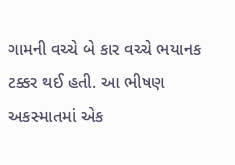ગામની વચ્ચે બે કાર વચ્ચે ભયાનક ટક્કર થઈ હતી. આ ભીષણ અકસ્માતમાં એક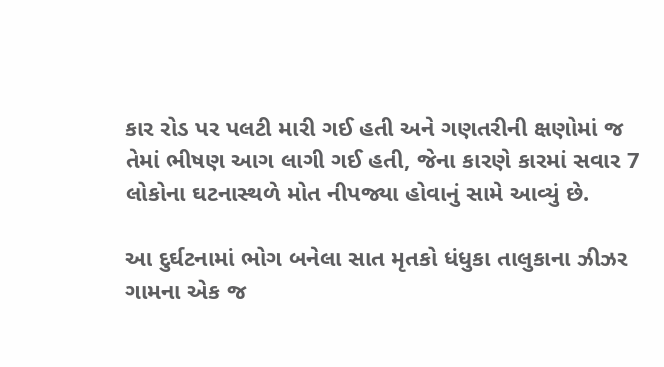કાર રોડ પર પલટી મારી ગઈ હતી અને ગણતરીની ક્ષણોમાં જ તેમાં ભીષણ આગ લાગી ગઈ હતી, જેના કારણે કારમાં સવાર 7  લોકોના ઘટનાસ્થળે મોત નીપજ્યા હોવાનું સામે આવ્યું છે.

આ દુર્ઘટનામાં ભોગ બનેલા સાત મૃતકો ધંધુકા તાલુકાના ઝીઝર ગામના એક જ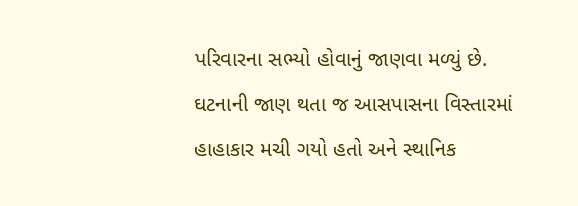પરિવારના સભ્યો હોવાનું જાણવા મળ્યું છે. ઘટનાની જાણ થતા જ આસપાસના વિસ્તારમાં હાહાકાર મચી ગયો હતો અને સ્થાનિક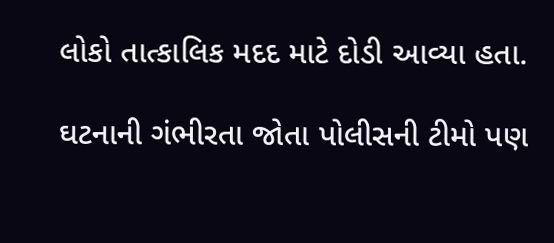લોકો તાત્કાલિક મદદ માટે દોડી આવ્યા હતા.

ઘટનાની ગંભીરતા જોતા પોલીસની ટીમો પણ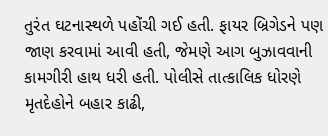તુરંત ઘટનાસ્થળે પહોંચી ગઈ હતી. ફાયર બ્રિગેડને પણ જાણ કરવામાં આવી હતી, જેમણે આગ બુઝાવવાની કામગીરી હાથ ધરી હતી. પોલીસે તાત્કાલિક ધોરણે મૃતદેહોને બહાર કાઢી,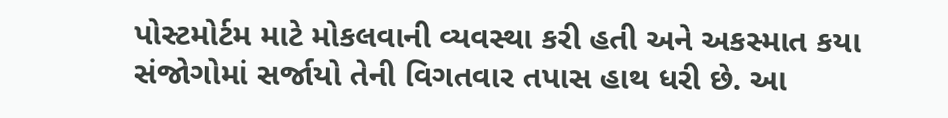પોસ્ટમોર્ટમ માટે મોકલવાની વ્યવસ્થા કરી હતી અને અકસ્માત કયા સંજોગોમાં સર્જાયો તેની વિગતવાર તપાસ હાથ ધરી છે. આ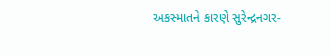અકસ્માતને કારણે સુરેન્દ્રનગર-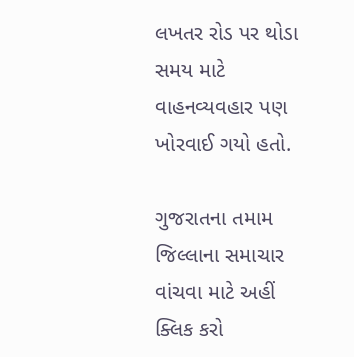લખતર રોડ પર થોડા સમય માટે વાહનવ્યવહાર પણ ખોરવાઈ ગયો હતો.

ગુજરાતના તમામ જિલ્લાના સમાચાર વાંચવા માટે અહીં ક્લિક કરો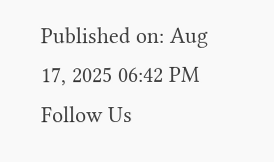Published on: Aug 17, 2025 06:42 PM
Follow Us